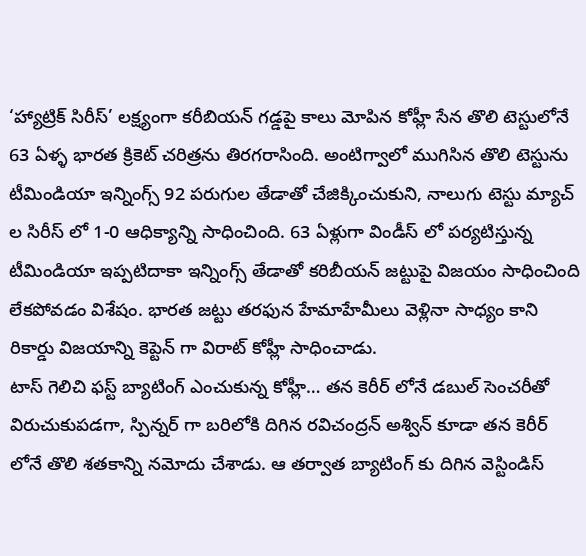‘హ్యాట్రిక్ సిరీస్’ లక్ష్యంగా కరీబియన్ గడ్డపై కాలు మోపిన కోహ్లీ సేన తొలి టెస్టులోనే 63 ఏళ్ళ భారత క్రికెట్ చరిత్రను తిరగరాసింది. అంటిగ్వాలో ముగిసిన తొలి టెస్టును టీమిండియా ఇన్నింగ్స్ 92 పరుగుల తేడాతో చేజిక్కించుకుని, నాలుగు టెస్టు మ్యాచ్ ల సిరీస్ లో 1-0 ఆధిక్యాన్ని సాధించింది. 63 ఏళ్లుగా విండీస్ లో పర్యటిస్తున్న టీమిండియా ఇప్పటిదాకా ఇన్నింగ్స్ తేడాతో కరిబీయన్ జట్టుపై విజయం సాధించింది లేకపోవడం విశేషం. భారత జట్టు తరఫున హేమాహేమీలు వెళ్లినా సాధ్యం కాని రికార్డు విజయాన్ని కెప్టెన్ గా విరాట్ కోహ్లీ సాధించాడు.
టాస్ గెలిచి ఫస్ట్ బ్యాటింగ్ ఎంచుకున్న కోహ్లీ… తన కెరీర్ లోనే డబుల్ సెంచరీతో విరుచుకుపడగా, స్పిన్నర్ గా బరిలోకి దిగిన రవిచంద్రన్ అశ్విన్ కూడా తన కెరీర్ లోనే తొలి శతకాన్ని నమోదు చేశాడు. ఆ తర్వాత బ్యాటింగ్ కు దిగిన వెస్టిండిస్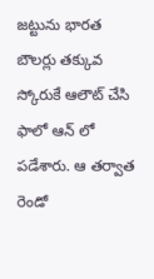జట్టును భారత బౌలర్లు తక్కువ స్కోరుకే ఆలౌట్ చేసి ఫాలో ఆన్ లో పడేశారు. ఆ తర్వాత రెండో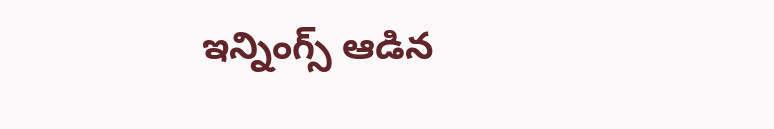ఇన్నింగ్స్ ఆడిన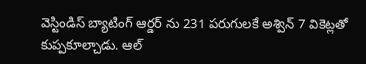వెస్టిండిస్ బ్యాటింగ్ ఆర్డర్ ను 231 పరుగులకే అశ్విన్ 7 వికెట్లతో కుప్పకూల్చాడు. ఆల్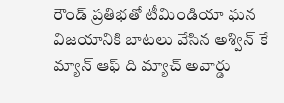రౌండ్ ప్రతిభతో టీమిండియా ఘన విజయానికి బాటలు వేసిన అశ్విన్ కే మ్యాన్ ఆఫ్ ది మ్యాచ్ అవార్డు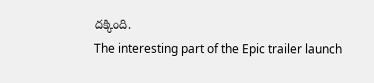దక్కింది.
The interesting part of the Epic trailer launch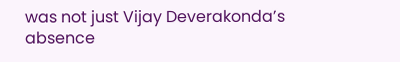was not just Vijay Deverakonda’s absence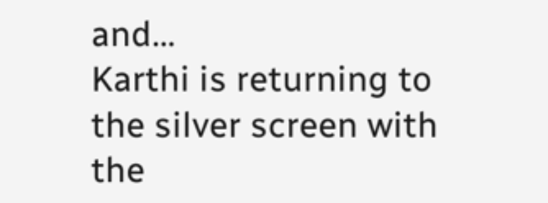and…
Karthi is returning to the silver screen with the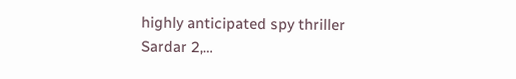highly anticipated spy thriller Sardar 2,…